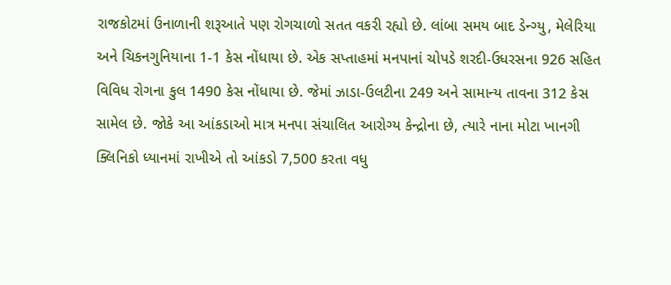રાજકોટમાં ઉનાળાની શરૂઆતે પણ રોગચાળો સતત વકરી રહ્યો છે. લાંબા સમય બાદ ડેન્ગ્યુ, મેલેરિયા અને ચિકનગુનિયાના 1-1 કેસ નોંધાયા છે. એક સપ્તાહમાં મનપાનાં ચોપડે શરદી-ઉધરસના 926 સહિત વિવિધ રોગના કુલ 1490 કેસ નોંધાયા છે. જેમાં ઝાડા-ઉલટીના 249 અને સામાન્ય તાવના 312 કેસ સામેલ છે. જોકે આ આંકડાઓ માત્ર મનપા સંચાલિત આરોગ્ય કેન્દ્રોના છે, ત્યારે નાના મોટા ખાનગી ક્લિનિકો ધ્યાનમાં રાખીએ તો આંકડો 7,500 કરતા વધુ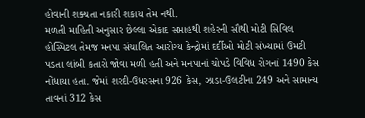હોવાની શક્યતા નકારી શકાય તેમ નથી.
મળતી માહિતી અનુસાર છેલ્લા એકાદ સપ્તાહથી શહેરની સૌથી મોટી સિવિલ હોસ્પિટલ તેમજ મનપા સંચાલિત આરોગ્ય કેન્દ્રોમાં દર્દીઓ મોટી સંખ્યામાં ઉમટી પડતા લાંબી કતારો જોવા મળી હતી અને મનપાનાં ચોપડે વિવિધ રોગનાં 1490 કેસ નોંધાયા હતા. જેમાં શરદી-ઉધરસના 926 કેસ, ઝાડા-ઉલટીના 249 અને સામાન્ય તાવનાં 312 કેસ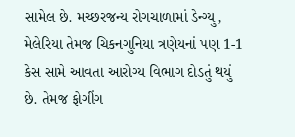સામેલ છે. મચ્છરજન્ય રોગચાળામાં ડેન્ગ્યુ, મેલેરિયા તેમજ ચિકનગુનિયા ત્રણેયનાં પણ 1-1 કેસ સામે આવતા આરોગ્ય વિભાગ દોડતું થયું છે. તેમજ ફોગીંગ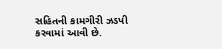સહિતની કામગીરી ઝડપી કરવામાં આવી છે.